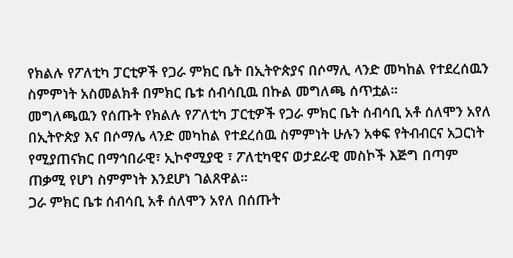የክልሉ የፖለቲካ ፓርቲዎች የጋራ ምክር ቤት በኢትዮጵያና በሶማሊ ላንድ መካከል የተደረሰዉን ስምምነት አስመልክቶ በምክር ቤቱ ሰብሳቢዉ በኩል መግለጫ ሰጥቷል።
መግለጫዉን የሰጡት የክልሉ የፖለቲካ ፓርቲዎች የጋራ ምክር ቤት ሰብሳቢ አቶ ሰለሞን አየለ በኢትዮጵያ እና በሶማሌ ላንድ መካከል የተደረሰዉ ስምምነት ሁሉን አቀፍ የትብብርና አጋርነት የሚያጠናክር በማኅበራዊ፣ ኢኮኖሚያዊ ፣ ፖለቲካዊና ወታደራዊ መስኮች እጅግ በጣም ጠቃሚ የሆነ ስምምነት እንደሆነ ገልጸዋል።
ጋራ ምክር ቤቱ ሰብሳቢ አቶ ሰለሞን አየለ በሰጡት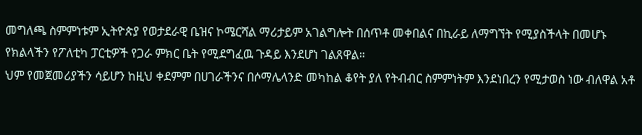መግለጫ ስምምነቱም ኢትዮጵያ የወታደራዊ ቤዝና ኮሜርሻል ማሪታይም አገልግሎት በሰጥቶ መቀበልና በኪራይ ለማግኘት የሚያስችላት በመሆኑ የክልላችን የፖለቲካ ፓርቲዎች የጋራ ምክር ቤት የሚደግፈዉ ጉዳይ እንደሆነ ገልጸዋል።
ህም የመጀመሪያችን ሳይሆን ከዚህ ቀደምም በሀገራችንና በሶማሌላንድ መካከል ቆየት ያለ የትብብር ስምምነትም እንደነበረን የሚታወስ ነው ብለዋል አቶ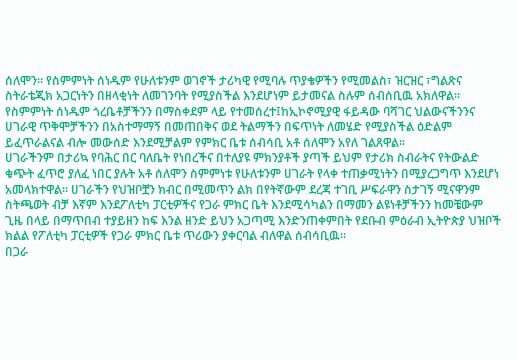ሰለሞን። የስምምነት ሰነዱም የሁለቱንም ወገኖች ታሪካዊ የሚባሉ ጥያቄዎችን የሚመልስ፣ ዝርዝር ፣ግልጽና ስትራቴጂክ አጋርነትን በዘላቂነት ለመገንባት የሚያስችል እንደሆነም ይታመናል ስሉም ሰብሰቢዉ አክለዋል።
የስምምነት ሰነዱም ጎረቤቶቻችንን በማስቀደም ላይ የተመሰረተ፤ከኢኮኖሚያዊ ፋይዳው ባሻገር ህልውናችንንና ሀገራዊ ጥቅሞቻችንን በአስተማማኝ በመጠበቅና ወደ ትልማችን በፍጥነት ለመሄድ የሚያስችል ዕድልም ይፈጥራልናል ብሎ መውሰድ እንደሚቻልም የምክር ቤቱ ሰብሳቢ አቶ ሰለሞን አየለ ገልጸዋል።
ሀገራችንም በታሪኳ የባሕር በር ባለቤት የነበረችና በተለያዩ ምክንያቶች ያጣች ይህም የታሪክ ስብራትና የትውልድ ቁጭት ፈጥሮ ያለፈ ነበር ያሉት አቶ ሰለሞን ስምምነቱ የሁለቱንም ሀገራት የላቀ ተጠቃሚነትን በሚያረጋግጥ እንደሆነ አመላክተዋል። ሀገራችን የህዝቦቿን ክብር በሚመጥን ልክ በየትኛውም ደረጃ ተገቢ ሥፍራዋን ስታገኝ ሚናዋንም ስትጫወት ብቻ እኛም እንደፖለቲካ ፓርቲዎችና የጋራ ምክር ቤት እንደሚሳካልን በማመን ልዩነቶቻችንን ከመቼውም ጊዜ በላይ በማጥበብ ተያይዘን ከፍ እንል ዘንድ ይህን አጋጣሚ እንድንጠቀምበት የደቡብ ምዕራብ ኢትዮጵያ ህዝቦች ክልል የፖለቲካ ፓርቲዎች የጋራ ምክር ቤቱ ጥሪውን ያቀርባል ብለዋል ሰብሳቢዉ።
በጋራ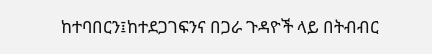ከተባበርን፤ከተደጋገፍንና በጋራ ጉዳዮች ላይ በትብብር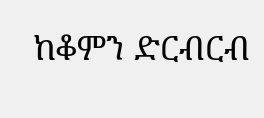ከቆምን ድርብርብ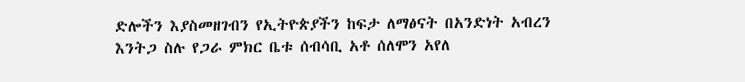ድሎችን እያስመዘገብን የኢትዮጵያችን ከፍታ ለማፅናት በአንድነት አብረን እንትጋ ስሉ የጋራ ምክር ቤቱ ሰብሳቢ አቶ ሰለሞን አየለ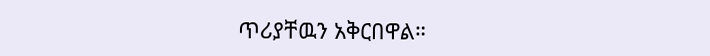ጥሪያቸዉን አቅርበዋል።